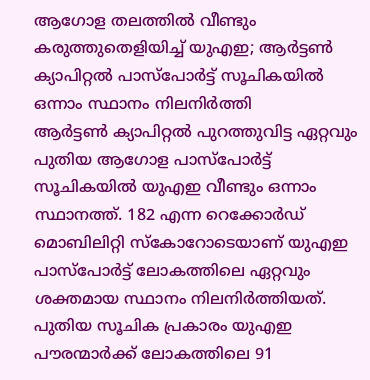ആഗോള തലത്തിൽ വീണ്ടും കരുത്തുതെളിയിച്ച് യുഎഇ; ആർട്ടൺ ക്യാപിറ്റൽ പാസ്പോർട്ട് സൂചികയിൽ ഒന്നാം സ്ഥാനം നിലനിർത്തി
ആർട്ടൺ ക്യാപിറ്റൽ പുറത്തുവിട്ട ഏറ്റവും പുതിയ ആഗോള പാസ്പോർട്ട് സൂചികയിൽ യുഎഇ വീണ്ടും ഒന്നാം സ്ഥാനത്ത്. 182 എന്ന റെക്കോർഡ് മൊബിലിറ്റി സ്കോറോടെയാണ് യുഎഇ പാസ്പോർട്ട് ലോകത്തിലെ ഏറ്റവും ശക്തമായ സ്ഥാനം നിലനിർത്തിയത്. പുതിയ സൂചിക പ്രകാരം യുഎഇ പൗരന്മാർക്ക് ലോകത്തിലെ 91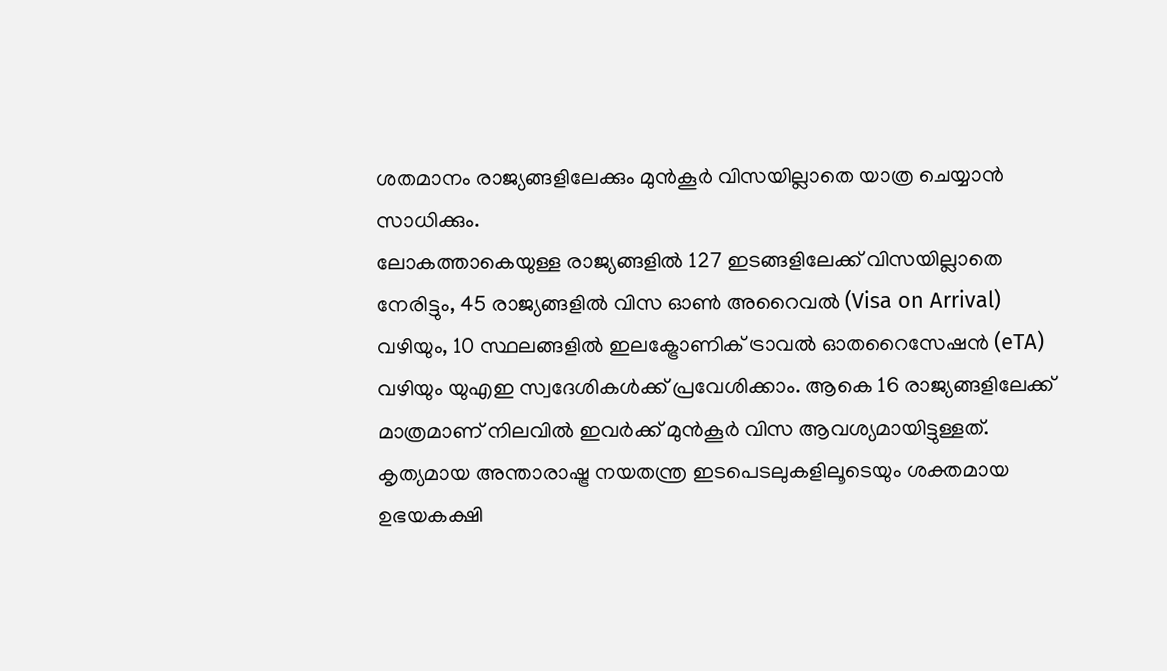ശതമാനം രാജ്യങ്ങളിലേക്കും മുൻകൂർ വിസയില്ലാതെ യാത്ര ചെയ്യാൻ സാധിക്കും.
ലോകത്താകെയുള്ള രാജ്യങ്ങളിൽ 127 ഇടങ്ങളിലേക്ക് വിസയില്ലാതെ നേരിട്ടും, 45 രാജ്യങ്ങളിൽ വിസ ഓൺ അറൈവൽ (Visa on Arrival) വഴിയും, 10 സ്ഥലങ്ങളിൽ ഇലക്ട്രോണിക് ട്രാവൽ ഓതറൈസേഷൻ (eTA) വഴിയും യുഎഇ സ്വദേശികൾക്ക് പ്രവേശിക്കാം. ആകെ 16 രാജ്യങ്ങളിലേക്ക് മാത്രമാണ് നിലവിൽ ഇവർക്ക് മുൻകൂർ വിസ ആവശ്യമായിട്ടുള്ളത്. കൃത്യമായ അന്താരാഷ്ട്ര നയതന്ത്ര ഇടപെടലുകളിലൂടെയും ശക്തമായ ഉഭയകക്ഷി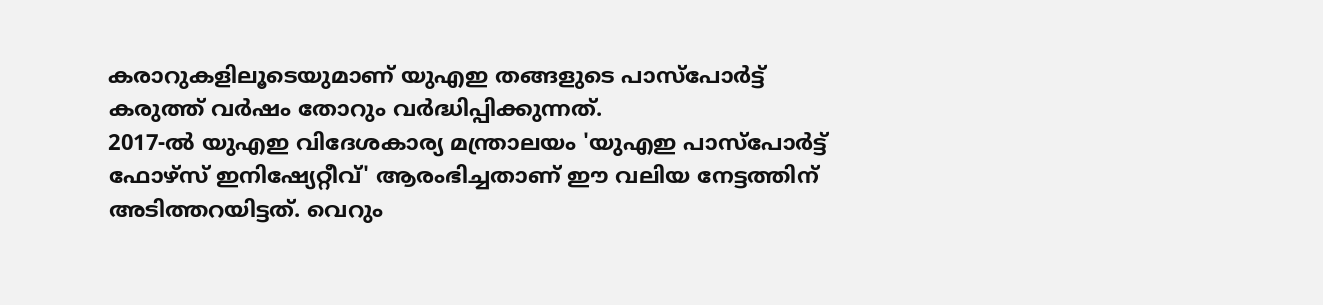കരാറുകളിലൂടെയുമാണ് യുഎഇ തങ്ങളുടെ പാസ്പോർട്ട് കരുത്ത് വർഷം തോറും വർദ്ധിപ്പിക്കുന്നത്.
2017-ൽ യുഎഇ വിദേശകാര്യ മന്ത്രാലയം 'യുഎഇ പാസ്പോർട്ട് ഫോഴ്സ് ഇനിഷ്യേറ്റീവ്' ആരംഭിച്ചതാണ് ഈ വലിയ നേട്ടത്തിന് അടിത്തറയിട്ടത്. വെറും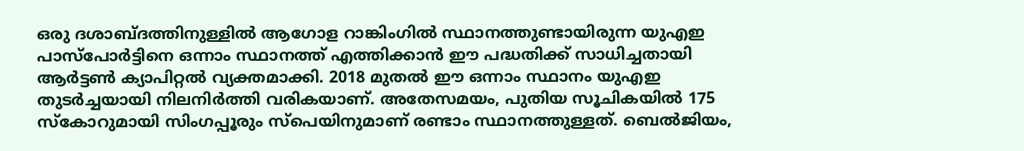ഒരു ദശാബ്ദത്തിനുള്ളിൽ ആഗോള റാങ്കിംഗിൽ സ്ഥാനത്തുണ്ടായിരുന്ന യുഎഇ പാസ്പോർട്ടിനെ ഒന്നാം സ്ഥാനത്ത് എത്തിക്കാൻ ഈ പദ്ധതിക്ക് സാധിച്ചതായി ആർട്ടൺ ക്യാപിറ്റൽ വ്യക്തമാക്കി. 2018 മുതൽ ഈ ഒന്നാം സ്ഥാനം യുഎഇ തുടർച്ചയായി നിലനിർത്തി വരികയാണ്. അതേസമയം, പുതിയ സൂചികയിൽ 175 സ്കോറുമായി സിംഗപ്പൂരും സ്പെയിനുമാണ് രണ്ടാം സ്ഥാനത്തുള്ളത്. ബെൽജിയം,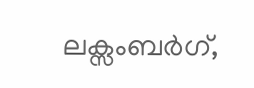ലക്സംബർഗ്,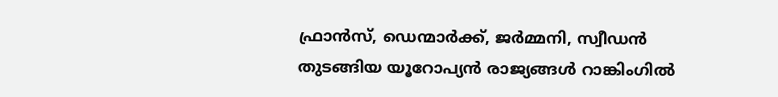ഫ്രാൻസ്, ഡെന്മാർക്ക്, ജർമ്മനി, സ്വീഡൻ തുടങ്ങിയ യൂറോപ്യൻ രാജ്യങ്ങൾ റാങ്കിംഗിൽ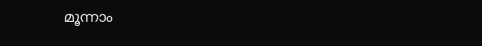മൂന്നാം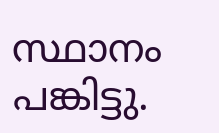സ്ഥാനം പങ്കിട്ടു.